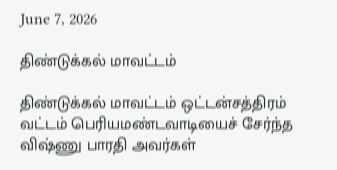June 7, 2026

திண்டுக்கல் மாவட்டம்

திண்டுக்கல் மாவட்டம் ஒட்டன்சத்திரம் வட்டம் பெரியமண்டவாடியைச் சேர்ந்த விஷ்ணு பாரதி அவர்கள்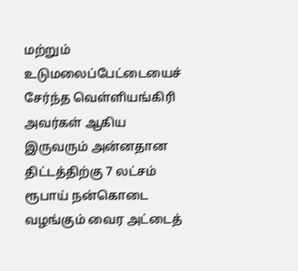மற்றும் உடுமலைப்பேட்டையைச் சேர்ந்த வெள்ளியங்கிரி அவர்கள் ஆகிய இருவரும் அன்னதான திட்டத்திற்கு 7 லட்சம் ரூபாய் நன்கொடை வழங்கும் வைர அட்டைத்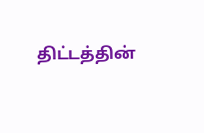திட்டத்தின்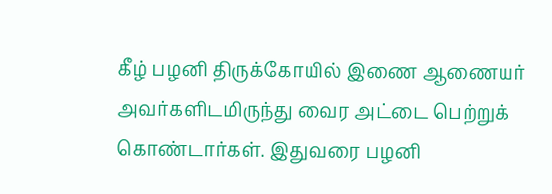கீழ் பழனி திருக்கோயில் இணை ஆணையர் அவர்களிடமிருந்து வைர அட்டை பெற்றுக் கொண்டார்கள். இதுவரை பழனி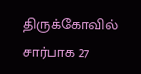திருக்கோவில் சார்பாக 27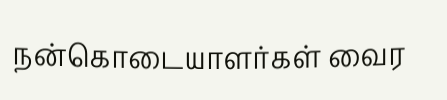நன்கொடையாளர்கள் வைர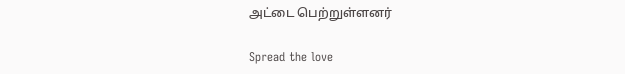அட்டை பெற்றுள்ளனர்

Spread the love